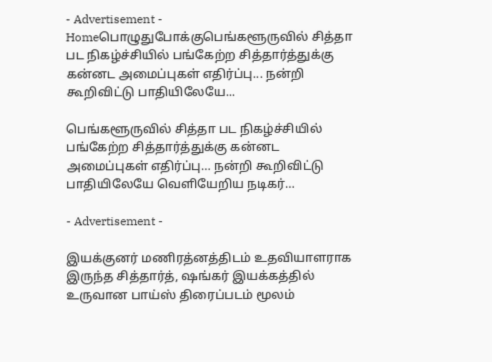- Advertisement -
Homeபொழுதுபோக்குபெங்களூருவில் சித்தா பட நிகழ்ச்சியில் பங்கேற்ற சித்தார்த்துக்கு கன்னட அமைப்புகள் எதிர்ப்பு... நன்றி கூறிவிட்டு பாதியிலேயே...

பெங்களூருவில் சித்தா பட நிகழ்ச்சியில் பங்கேற்ற சித்தார்த்துக்கு கன்னட அமைப்புகள் எதிர்ப்பு… நன்றி கூறிவிட்டு பாதியிலேயே வெளியேறிய நடிகர்…

- Advertisement -

இயக்குனர் மணிரத்னத்திடம் உதவியாளராக இருந்த சித்தார்த், ஷங்கர் இயக்கத்தில் உருவான பாய்ஸ் திரைப்படம் மூலம்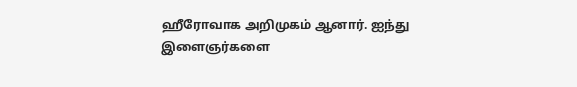ஹீரோவாக அறிமுகம் ஆனார். ஐந்து இளைஞர்களை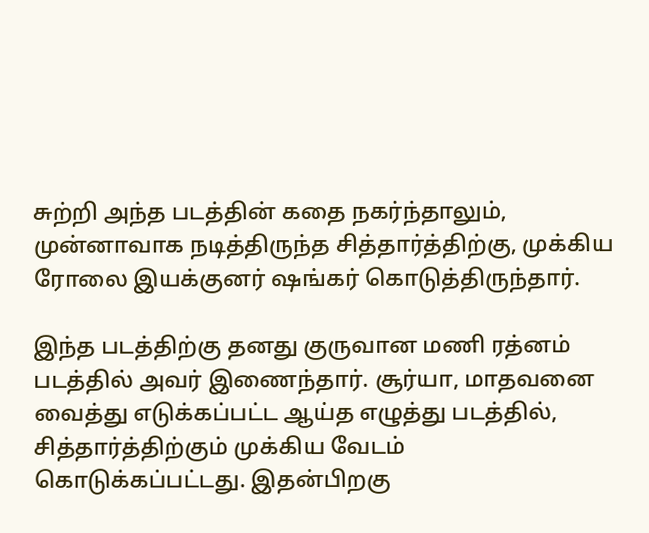சுற்றி அந்த படத்தின் கதை நகர்ந்தாலும், முன்னாவாக நடித்திருந்த சித்தார்த்திற்கு, முக்கிய ரோலை இயக்குனர் ஷங்கர் கொடுத்திருந்தார்.

இந்த படத்திற்கு தனது குருவான மணி ரத்னம் படத்தில் அவர் இணைந்தார். சூர்யா, மாதவனை வைத்து எடுக்கப்பட்ட ஆய்த எழுத்து படத்தில், சித்தார்த்திற்கும் முக்கிய வேடம் கொடுக்கப்பட்டது. இதன்பிறகு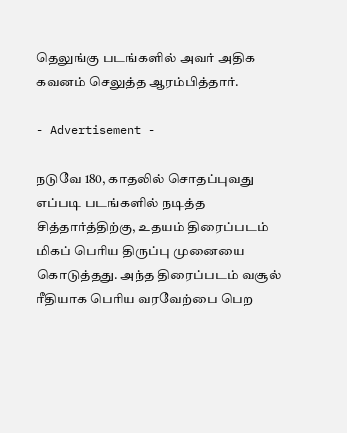தெலுங்கு படங்களில் அவர் அதிக கவனம் செலுத்த ஆரம்பித்தார்.

- Advertisement -

நடுவே 180, காதலில் சொதப்புவது எப்படி படங்களில் நடித்த சித்தார்த்திற்கு, உதயம் திரைப்படம் மிகப் பெரிய திருப்பு முனையை கொடுத்தது. அந்த திரைப்படம் வசூல் ரீதியாக பெரிய வரவேற்பை பெற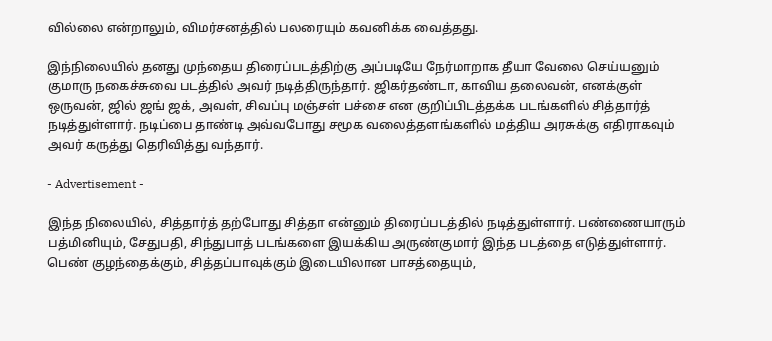வில்லை என்றாலும், விமர்சனத்தில் பலரையும் கவனிக்க வைத்தது.

இந்நிலையில் தனது முந்தைய திரைப்படத்திற்கு அப்படியே நேர்மாறாக தீயா வேலை செய்யனும் குமாரு நகைச்சுவை படத்தில் அவர் நடித்திருந்தார். ஜிகர்தண்டா, காவிய தலைவன், எனக்குள் ஒருவன், ஜில் ஜங் ஜக், அவள், சிவப்பு மஞ்சள் பச்சை என குறிப்பிடத்தக்க படங்களில் சித்தார்த் நடித்துள்ளார். நடிப்பை தாண்டி அவ்வபோது சமூக வலைத்தளங்களில் மத்திய அரசுக்கு எதிராகவும் அவர் கருத்து தெரிவித்து வந்தார்.

- Advertisement -

இந்த நிலையில், சித்தார்த் தற்போது சித்தா என்னும் திரைப்படத்தில் நடித்துள்ளார். பண்ணையாரும் பத்மினியும், சேதுபதி, சிந்துபாத் படங்களை இயக்கிய அருண்குமார் இந்த படத்தை எடுத்துள்ளார். பெண் குழந்தைக்கும், சித்தப்பாவுக்கும் இடையிலான பாசத்தையும்,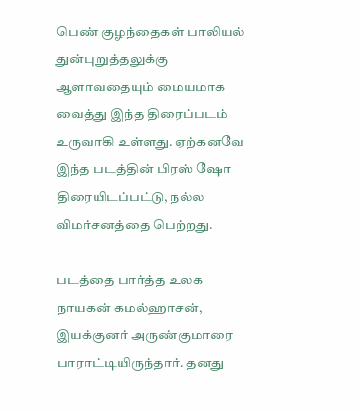பெண் குழந்தைகள் பாலியல் துன்புறுத்தலுக்கு ஆளாவதையும் மையமாக வைத்து இந்த திரைப்படம் உருவாகி உள்ளது. ஏற்கனவே இந்த படத்தின் பிரஸ் ஷோ திரையிடப்பட்டு, நல்ல விமர்சனத்தை பெற்றது.

படத்தை பார்த்த உலக நாயகன் கமல்ஹாசன், இயக்குனர் அருண்குமாரை பாராட்டியிருந்தார். தனது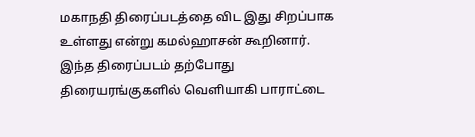மகாநதி திரைப்படத்தை விட இது சிறப்பாக உள்ளது என்று கமல்ஹாசன் கூறினார். இந்த திரைப்படம் தற்போது திரையரங்குகளில் வெளியாகி பாராட்டை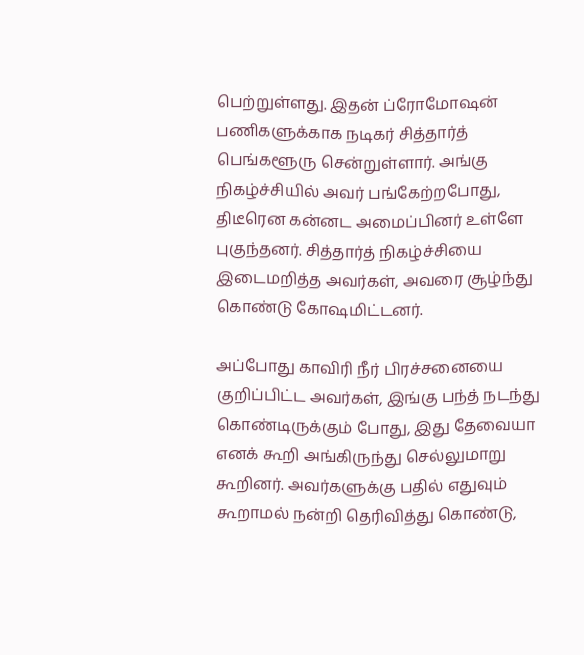பெற்றுள்ளது. இதன் ப்ரோமோஷன் பணிகளுக்காக நடிகர் சித்தார்த் பெங்களூரு சென்றுள்ளார். அங்கு நிகழ்ச்சியில் அவர் பங்கேற்றபோது, திடீரென கன்னட அமைப்பினர் உள்ளே புகுந்தனர். சித்தார்த் நிகழ்ச்சியை இடைமறித்த அவர்கள், அவரை சூழ்ந்து கொண்டு கோஷமிட்டனர்.

அப்போது காவிரி நீர் பிரச்சனையை குறிப்பிட்ட அவர்கள், இங்கு பந்த் நடந்து கொண்டிருக்கும் போது, இது தேவையா எனக் கூறி அங்கிருந்து செல்லுமாறு கூறினர். அவர்களுக்கு பதில் எதுவும் கூறாமல் நன்றி தெரிவித்து கொண்டு,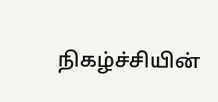நிகழ்ச்சியின்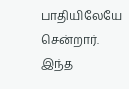பாதியிலேயே சென்றார். இந்த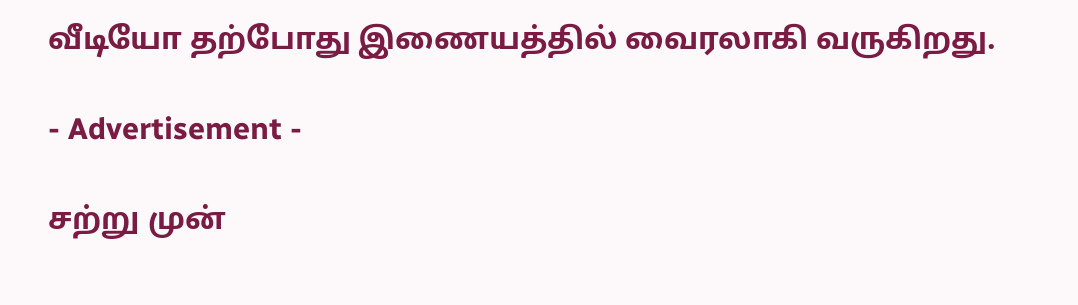வீடியோ தற்போது இணையத்தில் வைரலாகி வருகிறது.

- Advertisement -

சற்று முன்